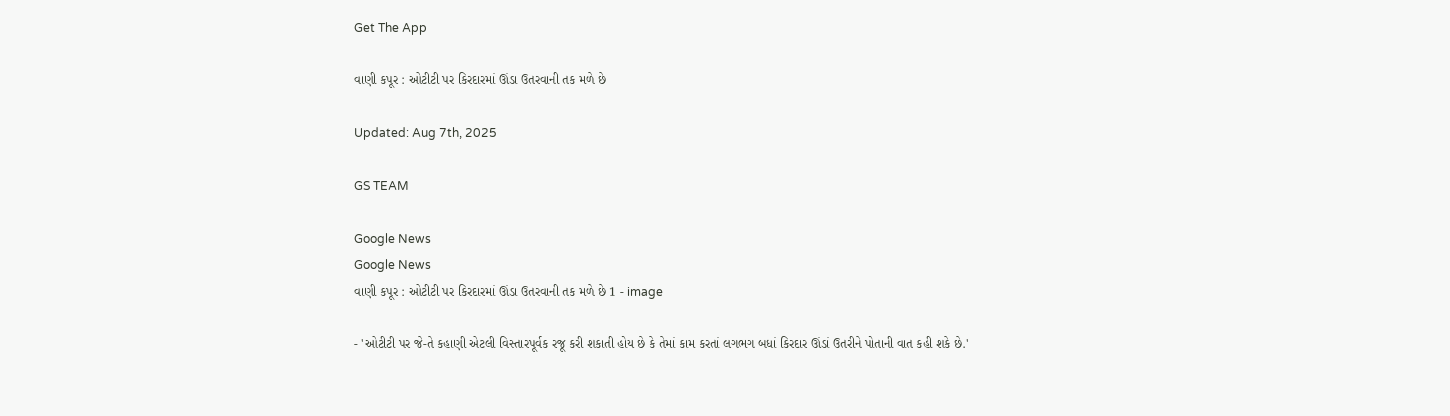Get The App

વાણી કપૂર : ઓટીટી પર કિરદારમાં ઊંડા ઉતરવાની તક મળે છે

Updated: Aug 7th, 2025

GS TEAM

Google News
Google News
વાણી કપૂર : ઓટીટી પર કિરદારમાં ઊંડા ઉતરવાની તક મળે છે 1 - image

- 'ઓટીટી પર જે-તે કહાણી એટલી વિસ્તારપૂર્વક રજૂ કરી શકાતી હોય છે કે તેમાં કામ કરતાં લગભગ બધાં કિરદાર ઊંડાં ઉતરીને પોતાની વાત કહી શકે છે.'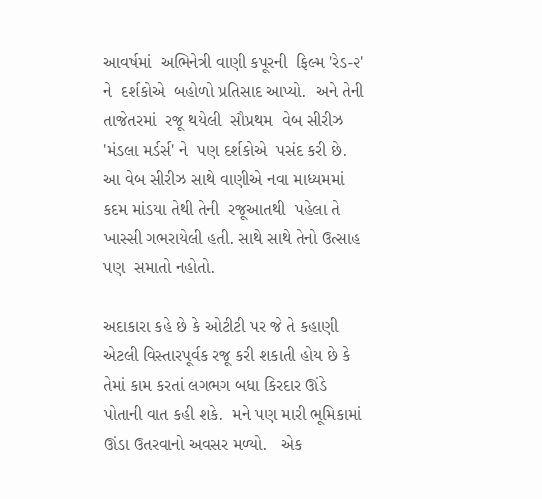આવર્ષમાં  અભિનેત્રી વાણી કપૂરની  ફિલ્મ 'રેડ-૨' ને  દર્શકોએ  બહોળો પ્રતિસાદ આપ્યો.  અને તેની તાજેતરમાં  રજૂ થયેલી  સૌપ્રથમ  વેબ સીરીઝ 'મંડલા મર્ડર્સ' ને  પણ દર્શકોએ  પસંદ કરી છે. આ વેબ સીરીઝ સાથે વાણીએ નવા માધ્યમમાં  કદમ માંડયા તેથી તેની  રજૂઆતથી  પહેલા તે ખાસ્સી ગભરાયેલી હતી. સાથે સાથે તેનો ઉત્સાહ પણ  સમાતો નહોતો.

અદાકારા કહે છે કે ઓટીટી પર જે તે કહાણી એટલી વિસ્તારપૂર્વક રજૂ કરી શકાતી હોય છે કે તેમાં કામ કરતાં લગભગ બધા કિરદાર ઊંડે પોતાની વાત કહી શકે.  મને પણ મારી ભૂમિકામાં  ઊંડા ઉતરવાનો અવસર મળ્યો.   એક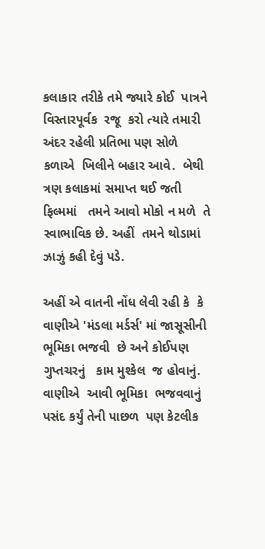કલાકાર તરીકે તમે જ્યારે કોઈ  પાત્રને વિસ્તારપૂર્વક  રજૂ  કરો ત્યારે તમારી  અંદર રહેલી પ્રતિભા પણ સોળે કળાએ  ખિલીને બહાર આવે.  બેથી ત્રણ કલાકમાં સમાપ્ત થઈ જતી  ફિલ્મમાં   તમને આવો મોકો ન મળે  તે સ્વાભાવિક છે. અહીં  તમને થોડામાં ઝાઝું કહી દેવું પડે.

અહીં એ વાતની નોંધ લેવી રહી કે  કે વાણીએ 'મંડલા મર્ડર્સ' માં જાસૂસીની ભૂમિકા ભજવી  છે અને કોઈપણ ગુપ્તચરનું   કામ મુશ્કેલ  જ હોવાનું. વાણીએ  આવી ભૂમિકા  ભજવવાનું પસંદ કર્યું તેની પાછળ  પણ કેટલીક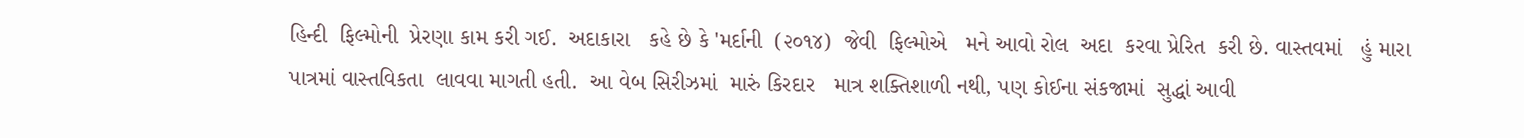હિન્દી  ફિલ્મોની  પ્રેરણા કામ કરી ગઈ.  અદાકારા   કહે છે કે 'મર્દાની  (૨૦૧૪)  જેવી  ફિલ્મોએ   મને આવો રોલ  અદા  કરવા પ્રેરિત  કરી છે. વાસ્તવમાં   હું મારા પાત્રમાં વાસ્તવિકતા  લાવવા માગતી હતી.  આ વેબ સિરીઝમાં  મારું કિરદાર   માત્ર શક્તિશાળી નથી, પણ કોઈના સંકજામાં  સુદ્ધાં આવી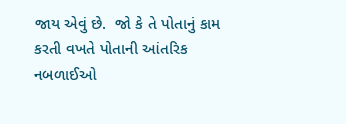જાય એવું છે.  જો કે તે પોતાનું કામ કરતી વખતે પોતાની આંતરિક  નબળાઈઓ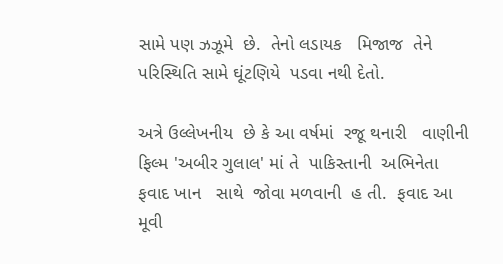સામે પણ ઝઝૂમે  છે.  તેનો લડાયક   મિજાજ  તેને પરિસ્થિતિ સામે ઘૂંટણિયે  પડવા નથી દેતો.

અત્રે ઉલ્લેખનીય  છે કે આ વર્ષમાં  રજૂ થનારી   વાણીની ફિલ્મ 'અબીર ગુલાલ' માં તે  પાકિસ્તાની  અભિનેતા ફવાદ ખાન   સાથે  જોવા મળવાની  હ તી.  ફવાદ આ મૂવી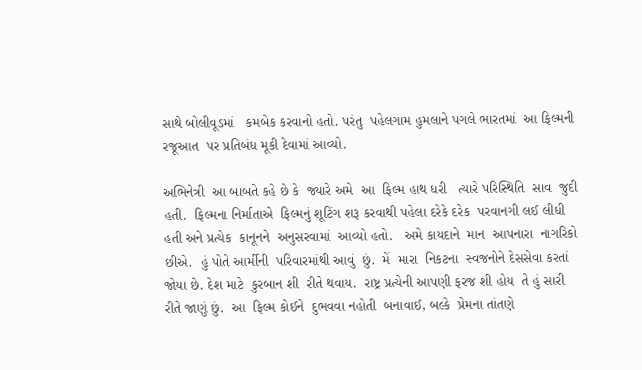સાથે બોલીવૂડમાં   કમબેક કરવાનો હતો. પરંતુ  પહેલગામ હુમલાને પગલે ભારતમાં  આ ફિલ્મની રજૂઆત  પર પ્રતિબંધ મૂકી દેવામાં આવ્યો.

અભિનેત્રી  આ બાબતે કહે છે કે  જ્યારે અમે  આ  ફિલ્મ હાથ ધરી   ત્યારે પરિસ્થિતિ  સાવ  જુદી હતી.  ફિલ્મના નિર્માતાએ  ફિલ્મનું શૂટિંગ શરૂ કરવાથી પહેલા દરેકે દરેક  પરવાનગી લઈ લીધી  હતી અને પ્રત્યેક  કાનૂનને  અનુસરવામાં  આવ્યો હતો.   અમે કાયદાને  માન  આપનારા  નાગરિકો છીએ.  હું પોતે આર્મીની  પરિવારમાંથી આવું  છું.  મેં  મારા  નિકટના  સ્વજનોને દેસસેવા કરતાં જોયા છે. દેશ માટે  કુરબાન શી  રીતે થવાય.  રાષ્ટ્ર પ્રત્યેની આપણી ફરજ શી હોય  તે હું સારી  રીતે જાણું છું.  આ  ફિલ્મ કોઈને  દુભવવા નહોતી  બનાવાઈ, બલ્કે  પ્રેમના તાંતણે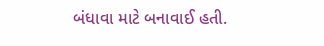બંધાવા માટે બનાવાઈ હતી.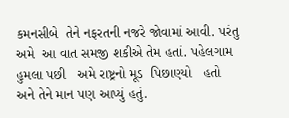કમનસીબે  તેને નફરતની નજરે જોવામાં આવી. પરંતુ અમે  આ વાત સમજી શકીએ તેમ હતાં. પહેલગામ હુમલા પછી   અમે રાષ્ટ્રનો મૂડ  પિછાણ્યો   હતો અને તેને માન પણ આપ્યું હતું.